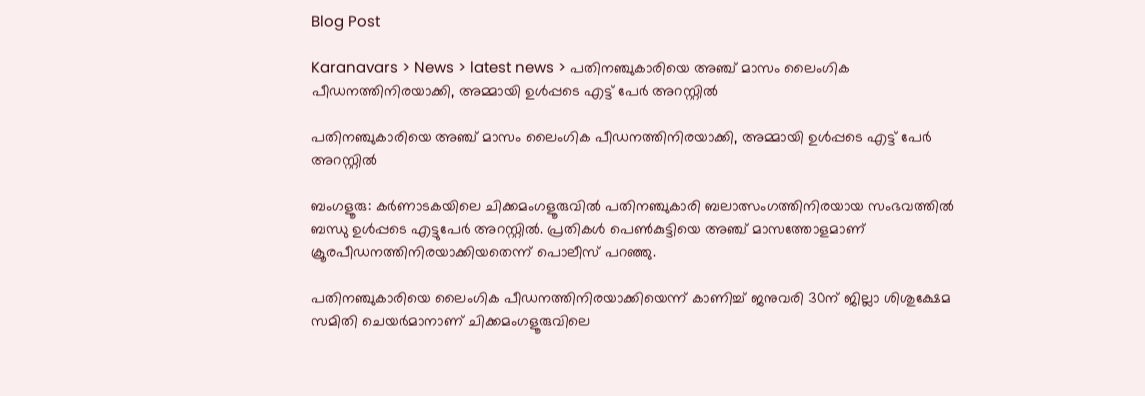Blog Post

Karanavars > News > latest news > പതിനഞ്ചുകാരിയെ അഞ്ച് മാസം ലൈംഗിക പീഡനത്തിനിരയാക്കി, അമ്മായി ഉള്‍പ്പടെ എട്ട് പേര്‍ അറസ്റ്റില്‍

പതിനഞ്ചുകാരിയെ അഞ്ച് മാസം ലൈംഗിക പീഡനത്തിനിരയാക്കി, അമ്മായി ഉള്‍പ്പടെ എട്ട് പേര്‍ അറസ്റ്റില്‍

ബംഗളൂരു: കര്‍ണാടകയിലെ ചിക്കമംഗളൂരുവില്‍ പതിനഞ്ചുകാരി ബലാത്സംഗത്തിനിരയായ സംഭവത്തില്‍ ബന്ധു ഉള്‍പ്പടെ എട്ടുപേര്‍ അറസ്റ്റില്‍. പ്രതികള്‍ പെണ്‍കുട്ടിയെ അഞ്ച് മാസത്തോളമാണ് ക്രൂരപീഡനത്തിനിരയാക്കിയതെന്ന് പൊലീസ് പറഞ്ഞു.

പതിനഞ്ചുകാരിയെ ലൈംഗിക പീഡനത്തിനിരയാക്കിയെന്ന് കാണിച്ച്‌ ജനുവരി 30ന് ജില്ലാ ശിശുക്ഷേമ സമിതി ചെയര്‍മാനാണ് ചിക്കമംഗളൂരുവിലെ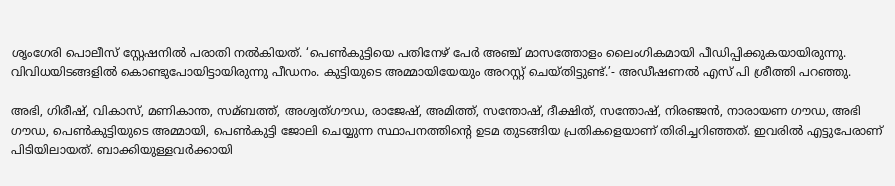ശൃംഗേരി പൊലീസ് സ്റ്റേഷനില്‍ പരാതി നല്‍കിയത്. ‘പെണ്‍കുട്ടിയെ പതിനേഴ് പേര്‍ അഞ്ച് മാസത്തോളം ലൈംഗികമായി പീഡിപ്പിക്കുകയായിരുന്നു. വിവിധയിടങ്ങളില്‍ കൊണ്ടുപോയിട്ടായിരുന്നു പീഡനം. കുട്ടിയുടെ അമ്മായിയേയും അറസ്റ്റ് ചെയ്തിട്ടുണ്ട്.’- അഡീഷണല്‍ എസ് പി ശ്രീത്തി പറഞ്ഞു.

അഭി, ഗിരീഷ്, വികാസ്, മണികാന്ത, സമ്ബത്ത്, അശ്വത്ഗൗഡ, രാജേഷ്, അമിത്ത്, സന്തോഷ്, ദീക്ഷിത്, സന്തോഷ്, നിരഞ്ജന്‍, നാരായണ ഗൗഡ, അഭി ഗൗഡ, പെണ്‍കുട്ടിയുടെ അമ്മായി, പെണ്‍കുട്ടി ജോലി ചെയ്യുന്ന സ്ഥാപനത്തിന്റെ ഉടമ തുടങ്ങിയ പ്രതികളെയാണ് തിരിച്ചറിഞ്ഞത്. ഇവരില്‍ എട്ടുപേരാണ് പിടിയിലായത്. ബാക്കിയുള്ളവര്‍ക്കായി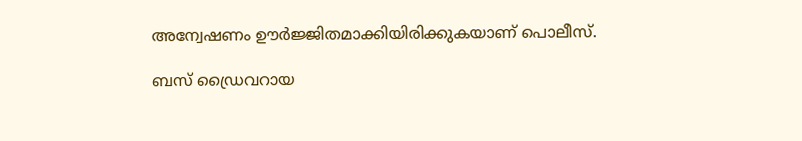അന്വേഷണം ഊര്‍ജ്ജിതമാക്കിയിരിക്കുകയാണ് പൊലീസ്.

ബസ് ഡ്രൈവറായ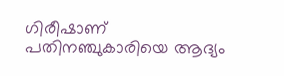ഗിരീഷാണ് പതിനഞ്ചുകാരിയെ ആദ്യം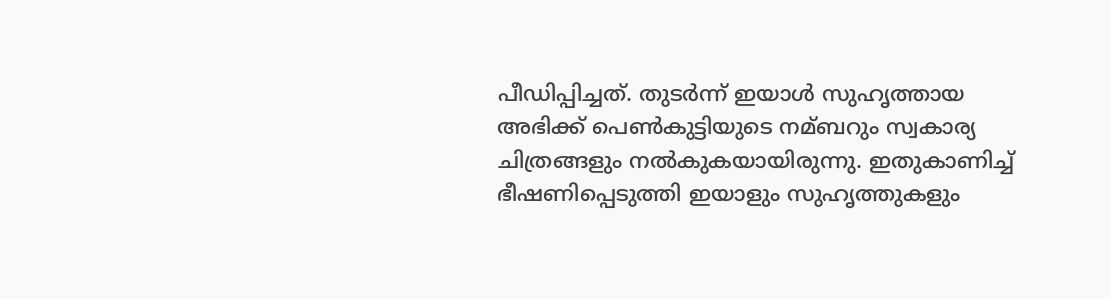പീഡിപ്പിച്ചത്. തുടര്‍ന്ന് ഇയാള്‍ സുഹൃത്തായ അഭിക്ക് പെണ്‍കുട്ടിയുടെ നമ്ബറും സ്വകാര്യ ചിത്രങ്ങളും നല്‍കുകയായിരുന്നു. ഇതുകാണിച്ച്‌ ഭീഷണിപ്പെടുത്തി ഇയാളും സുഹൃത്തുകളും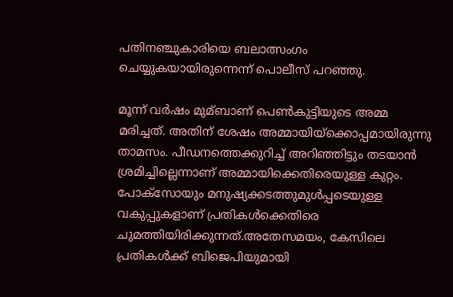പതിനഞ്ചുകാരിയെ ബലാത്സംഗം ചെയ്യുകയായിരുന്നെന്ന് പൊലീസ് പറഞ്ഞു.

മൂന്ന് വര്‍ഷം മുമ്ബാണ് പെണ്‍കുട്ടിയുടെ അമ്മ മരിച്ചത്. അതിന് ശേഷം അമ്മായിയ്‌ക്കൊപ്പമായിരുന്നു താമസം. പീഡനത്തെക്കുറിച്ച്‌ അറിഞ്ഞിട്ടും തടയാന്‍ ശ്രമിച്ചില്ലെന്നാണ് അമ്മായിക്കെതിരെയുള്ള കുറ്റം. പോക്‌സോയും മനുഷ്യക്കടത്തുമുള്‍പ്പടെയുള്ള വകുപ്പുകളാണ് പ്രതികള്‍ക്കെതിരെ ചുമത്തിയിരിക്കുന്നത്.അതേസമയം, കേസിലെ പ്രതികള്‍ക്ക് ബിജെപിയുമായി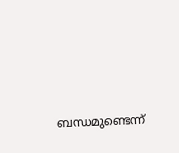ബന്ധമുണ്ടെന്ന്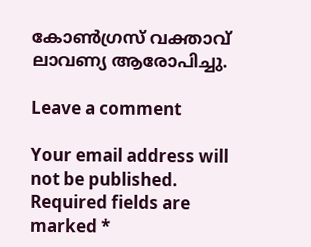കോണ്‍ഗ്രസ് വക്താവ് ലാവണ്യ ആരോപിച്ചു.

Leave a comment

Your email address will not be published. Required fields are marked *